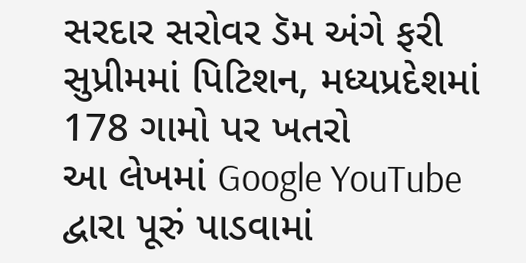સરદાર સરોવર ડૅમ અંગે ફરી સુપ્રીમમાં પિટિશન, મધ્યપ્રદેશમાં 178 ગામો પર ખતરો
આ લેખમાં Google YouTube દ્વારા પૂરું પાડવામાં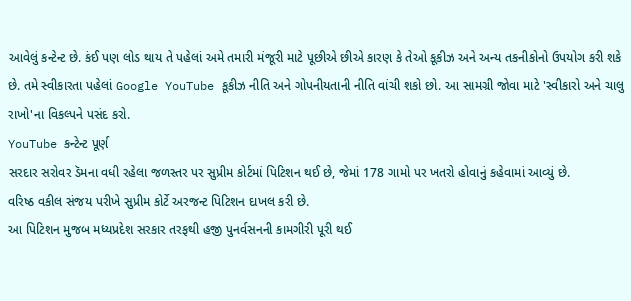આવેલું કન્ટેન્ટ છે. કંઈ પણ લોડ થાય તે પહેલાં અમે તમારી મંજૂરી માટે પૂછીએ છીએ કારણ કે તેઓ કૂકીઝ અને અન્ય તકનીકોનો ઉપયોગ કરી શકે છે. તમે સ્વીકારતા પહેલાં Google YouTube કૂકીઝ નીતિ અને ગોપનીયતાની નીતિ વાંચી શકો છો. આ સામગ્રી જોવા માટે 'સ્વીકારો અને ચાલુ રાખો'ના વિકલ્પને પસંદ કરો.
YouTube કન્ટેન્ટ પૂર્ણ
સરદાર સરોવર ડૅમના વધી રહેલા જળસ્તર પર સુપ્રીમ કોર્ટમાં પિટિશન થઈ છે, જેમાં 178 ગામો પર ખતરો હોવાનું કહેવામાં આવ્યું છે.
વરિષ્ઠ વકીલ સંજય પરીખે સુપ્રીમ કોર્ટે અરજન્ટ પિટિશન દાખલ કરી છે.
આ પિટિશન મુજબ મધ્યપ્રદેશ સરકાર તરફથી હજી પુનર્વસનની કામગીરી પૂરી થઈ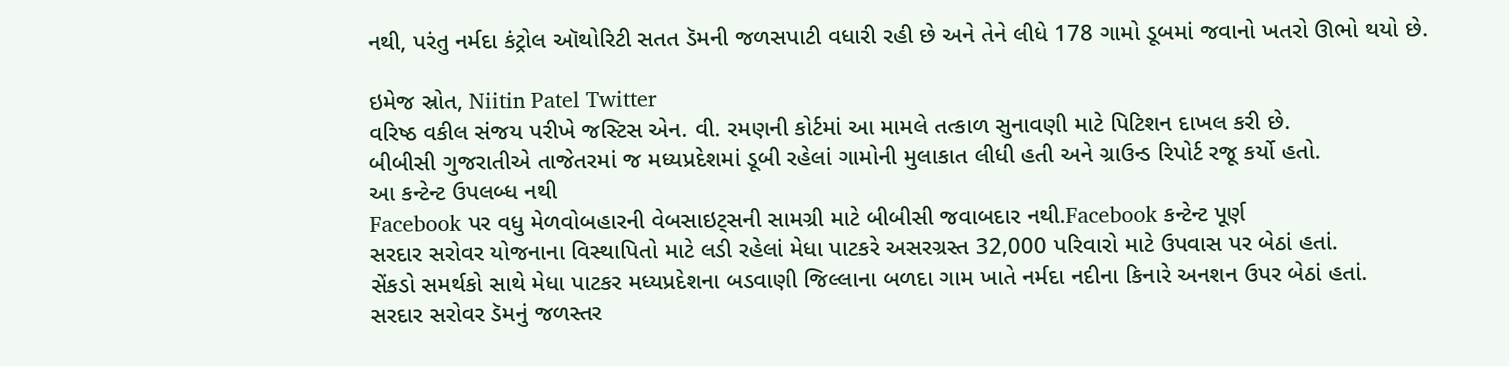નથી, પરંતુ નર્મદા કંટ્રોલ ઑથોરિટી સતત ડૅમની જળસપાટી વધારી રહી છે અને તેને લીધે 178 ગામો ડૂબમાં જવાનો ખતરો ઊભો થયો છે.

ઇમેજ સ્રોત, Niitin Patel Twitter
વરિષ્ઠ વકીલ સંજય પરીખે જસ્ટિસ એન. વી. રમણની કોર્ટમાં આ મામલે તત્કાળ સુનાવણી માટે પિટિશન દાખલ કરી છે.
બીબીસી ગુજરાતીએ તાજેતરમાં જ મધ્યપ્રદેશમાં ડૂબી રહેલાં ગામોની મુલાકાત લીધી હતી અને ગ્રાઉન્ડ રિપોર્ટ રજૂ કર્યો હતો.
આ કન્ટેન્ટ ઉપલબ્ધ નથી
Facebook પર વધુ મેળવોબહારની વેબસાઇટ્સની સામગ્રી માટે બીબીસી જવાબદાર નથી.Facebook કન્ટેન્ટ પૂર્ણ
સરદાર સરોવર યોજનાના વિસ્થાપિતો માટે લડી રહેલાં મેધા પાટકરે અસરગ્રસ્ત 32,000 પરિવારો માટે ઉપવાસ પર બેઠાં હતાં.
સેંકડો સમર્થકો સાથે મેધા પાટકર મધ્યપ્રદેશના બડવાણી જિલ્લાના બળદા ગામ ખાતે નર્મદા નદીના કિનારે અનશન ઉપર બેઠાં હતાં.
સરદાર સરોવર ડૅમનું જળસ્તર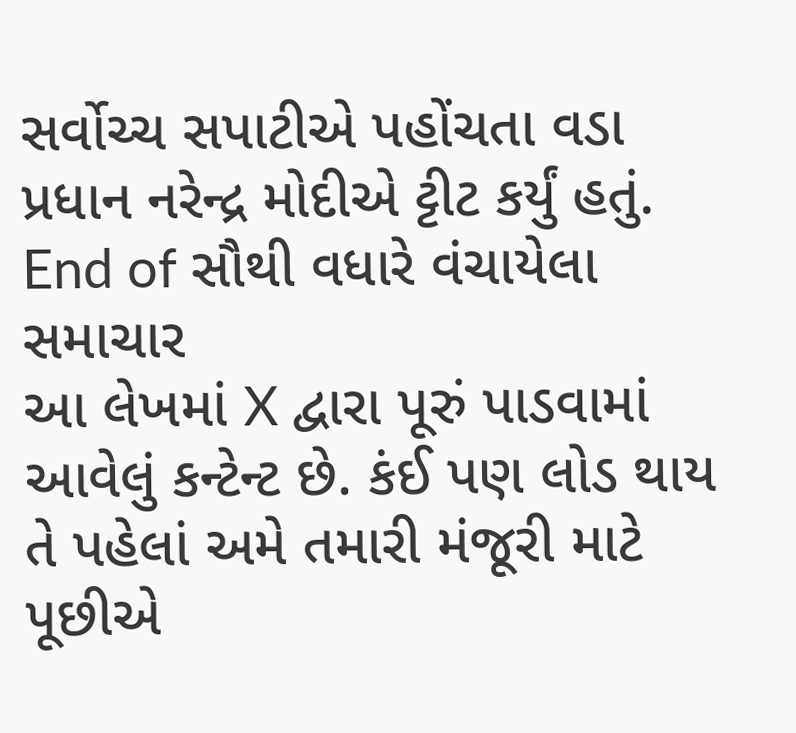સર્વોચ્ચ સપાટીએ પહોંચતા વડા પ્રધાન નરેન્દ્ર મોદીએ ટ્ટીટ કર્યું હતું.
End of સૌથી વધારે વંચાયેલા સમાચાર
આ લેખમાં X દ્વારા પૂરું પાડવામાં આવેલું કન્ટેન્ટ છે. કંઈ પણ લોડ થાય તે પહેલાં અમે તમારી મંજૂરી માટે પૂછીએ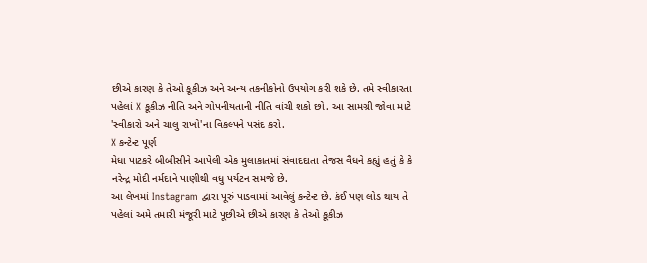છીએ કારણ કે તેઓ કૂકીઝ અને અન્ય તકનીકોનો ઉપયોગ કરી શકે છે. તમે સ્વીકારતા પહેલાં X કૂકીઝ નીતિ અને ગોપનીયતાની નીતિ વાંચી શકો છો. આ સામગ્રી જોવા માટે 'સ્વીકારો અને ચાલુ રાખો'ના વિકલ્પને પસંદ કરો.
X કન્ટેન્ટ પૂર્ણ
મેધા પાટકરે બીબીસીને આપેલી એક મુલાકાતમાં સંવાદદાતા તેજસ વૈધને કહ્યું હતું કે કે નરેન્દ્ર મોદી નર્મદાને પાણીથી વધુ પર્યટન સમજે છે.
આ લેખમાં Instagram દ્વારા પૂરું પાડવામાં આવેલું કન્ટેન્ટ છે. કંઈ પણ લોડ થાય તે પહેલાં અમે તમારી મંજૂરી માટે પૂછીએ છીએ કારણ કે તેઓ કૂકીઝ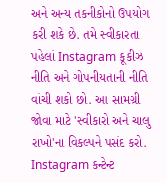અને અન્ય તકનીકોનો ઉપયોગ કરી શકે છે. તમે સ્વીકારતા પહેલાં Instagram કૂકીઝ નીતિ અને ગોપનીયતાની નીતિ વાંચી શકો છો. આ સામગ્રી જોવા માટે 'સ્વીકારો અને ચાલુ રાખો'ના વિકલ્પને પસંદ કરો.
Instagram કન્ટેન્ટ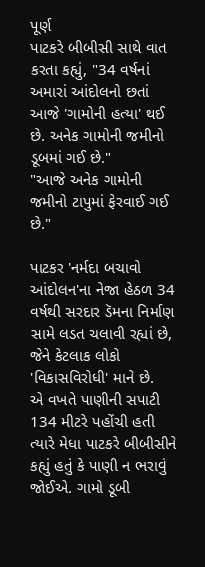પૂર્ણ
પાટકરે બીબીસી સાથે વાત કરતા કહ્યું, "34 વર્ષનાં અમારાં આંદોલનો છતાં આજે 'ગામોની હત્યા' થઈ છે. અનેક ગામોની જમીનો ડૂબમાં ગઈ છે."
"આજે અનેક ગામોની જમીનો ટાપુમાં ફેરવાઈ ગઈ છે."

પાટકર 'નર્મદા બચાવો આંદોલન'ના નેજા હેઠળ 34 વર્ષથી સરદાર ડૅમના નિર્માણ સામે લડત ચલાવી રહ્યાં છે, જેને કેટલાક લોકો 'વિકાસવિરોધી' માને છે.
એ વખતે પાણીની સપાટી 134 મીટરે પહોંચી હતી ત્યારે મેધા પાટકરે બીબીસીને કહ્યું હતું કે પાણી ન ભરાવું જોઈએ. ગામો ડૂબી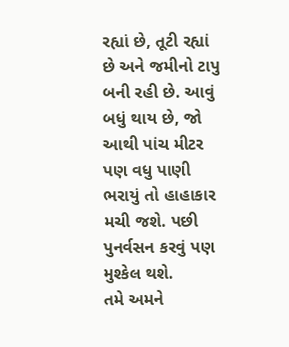રહ્યાં છે, તૂટી રહ્યાં છે અને જમીનો ટાપુ બની રહી છે. આવું બધું થાય છે, જો આથી પાંચ મીટર પણ વધુ પાણી ભરાયું તો હાહાકાર મચી જશે. પછી પુનર્વસન કરવું પણ મુશ્કેલ થશે.
તમે અમને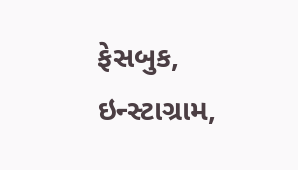ફેસબુક, ઇન્સ્ટાગ્રામ,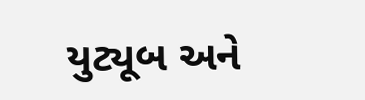યુટ્યૂબ અને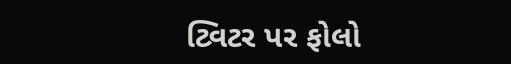ટ્વિટર પર ફોલો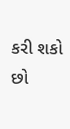કરી શકો છો